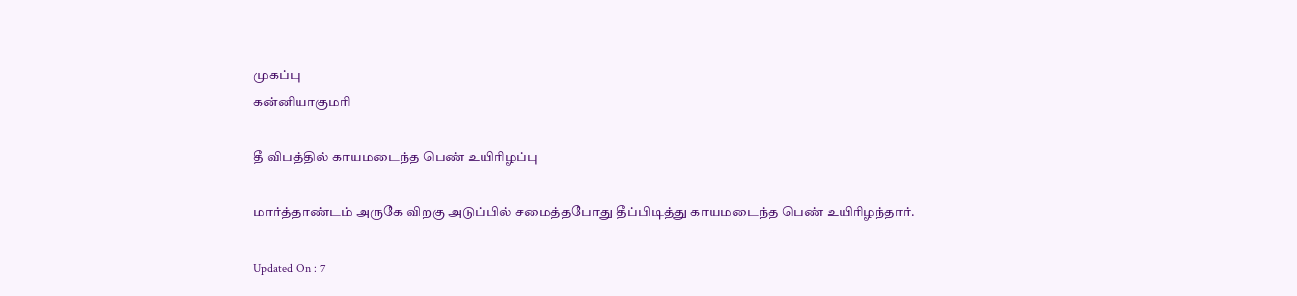முகப்பு
கன்னியாகுமரி

தீ விபத்தில் காயமடைந்த பெண் உயிரிழப்பு

மார்த்தாண்டம் அருகே விறகு அடுப்பில் சமைத்தபோது தீப்பிடித்து காயமடைந்த பெண் உயிரிழந்தார்.

Updated On : 7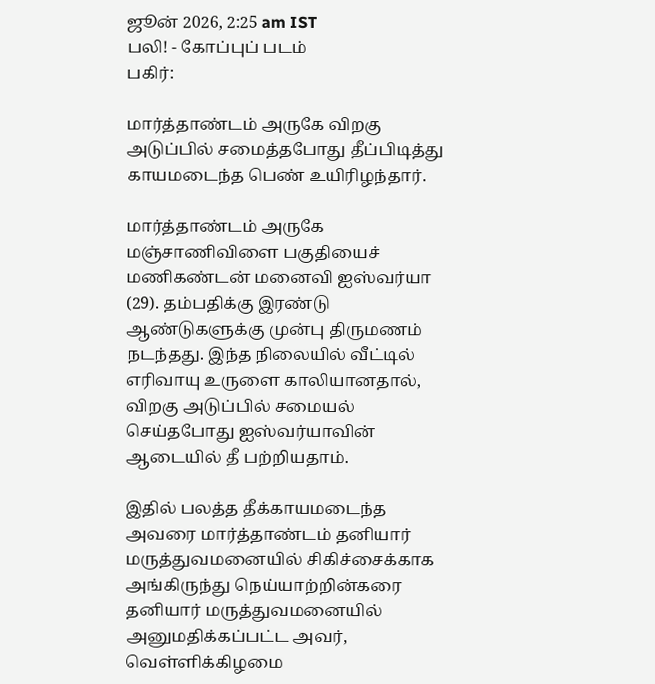ஜூன் 2026, 2:25 am IST
பலி! - கோப்புப் படம்
பகிர்:

மார்த்தாண்டம் அருகே விறகு அடுப்பில் சமைத்தபோது தீப்பிடித்து காயமடைந்த பெண் உயிரிழந்தார்.

மார்த்தாண்டம் அருகே மஞ்சாணிவிளை பகுதியைச் மணிகண்டன் மனைவி ஐஸ்வர்யா (29). தம்பதிக்கு இரண்டு ஆண்டுகளுக்கு முன்பு திருமணம் நடந்தது. இந்த நிலையில் வீட்டில் எரிவாயு உருளை காலியானதால், விறகு அடுப்பில் சமையல் செய்தபோது ஐஸ்வர்யாவின் ஆடையில் தீ பற்றியதாம்.

இதில் பலத்த தீக்காயமடைந்த அவரை மார்த்தாண்டம் தனியார் மருத்துவமனையில் சிகிச்சைக்காக அங்கிருந்து நெய்யாற்றின்கரை தனியார் மருத்துவமனையில் அனுமதிக்கப்பட்ட அவர், வெள்ளிக்கிழமை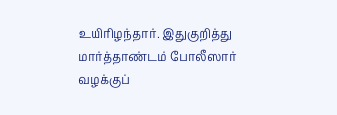உயிரிழந்தார். இதுகுறித்து மார்த்தாண்டம் போலீஸார் வழக்குப்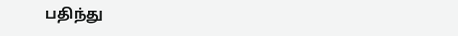பதிந்து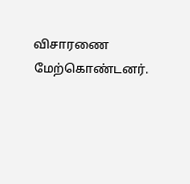விசாரணை மேற்கொண்டனர்.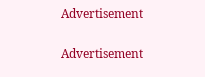Advertisement

Advertisement